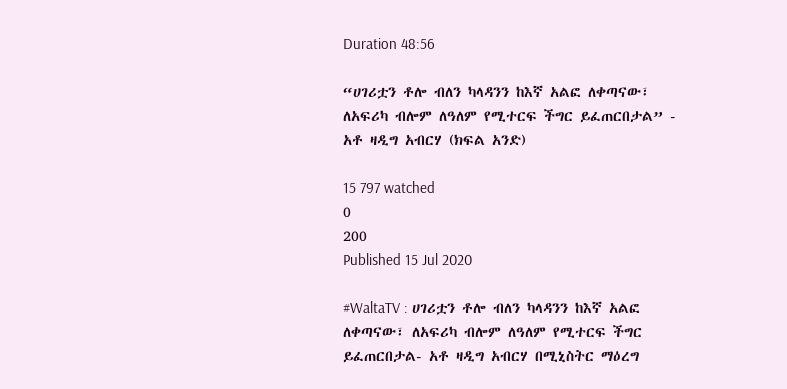Duration 48:56

“ሀገሪቷን ቶሎ ብለን ካላዳንን ከእኛ አልፎ ለቀጣናው፣ ለአፍሪካ ብሎም ለዓለም የሚተርፍ ችግር ይፈጠርበታል” - አቶ ዛዲግ አብርሃ (ክፍል አንድ)

15 797 watched
0
200
Published 15 Jul 2020

#WaltaTV : ሀገሪቷን ቶሎ ብለን ካላዳንን ከእኛ አልፎ ለቀጣናው፣ ለአፍሪካ ብሎም ለዓለም የሚተርፍ ችግር ይፈጠርበታል- አቶ ዛዲግ አብርሃ በሚኒስትር ማዕረግ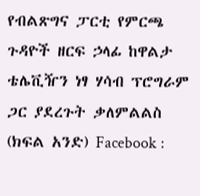የብልጽግና ፓርቲ የምርጫ ጉዳዮች ዘርፍ ኃላፊ ከዋልታ ቴሌቪዥን ነፃ ሃሳብ ፕሮግራም ጋር ያደረጉት ቃለምልልስ (ክፍል አንድ) Facebook :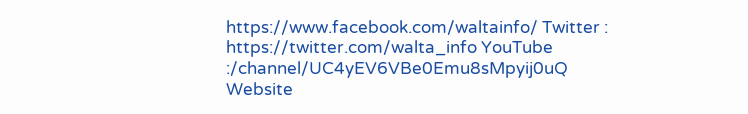https://www.facebook.com/waltainfo/ Twitter : https://twitter.com/walta_info YouTube :/channel/UC4yEV6VBe0Emu8sMpyij0uQ Website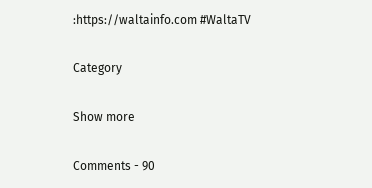:https://waltainfo.com #WaltaTV

Category

Show more

Comments - 90